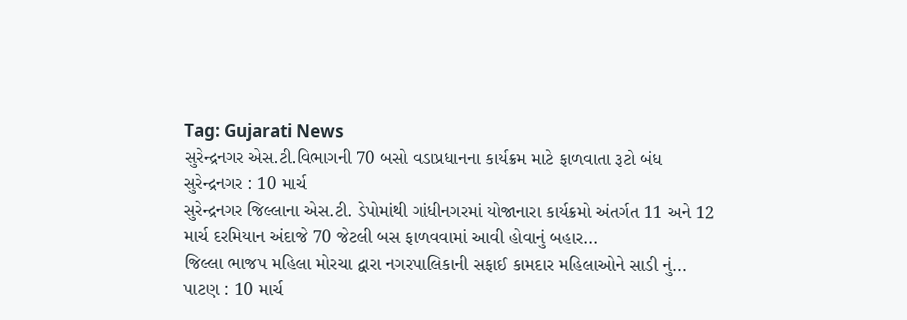Tag: Gujarati News
સુરેન્દ્રનગર એસ.ટી.વિભાગની 70 બસો વડાપ્રધાનના કાર્યક્રમ માટે ફાળવાતા રૂટો બંધ
સુરેન્દ્રનગર : 10 માર્ચ
સુરેન્દ્રનગર જિલ્લાના એસ.ટી. ડેપોમાંથી ગાંધીનગરમાં યોજાનારા કાર્યક્રમો અંતર્ગત 11 અને 12 માર્ચ દરમિયાન અંદાજે 70 જેટલી બસ ફાળવવામાં આવી હોવાનું બહાર...
જિલ્લા ભાજપ મહિલા મોરચા દ્વારા નગરપાલિકાની સફાઈ કામદાર મહિલાઓને સાડી નું...
પાટણ : 10 માર્ચ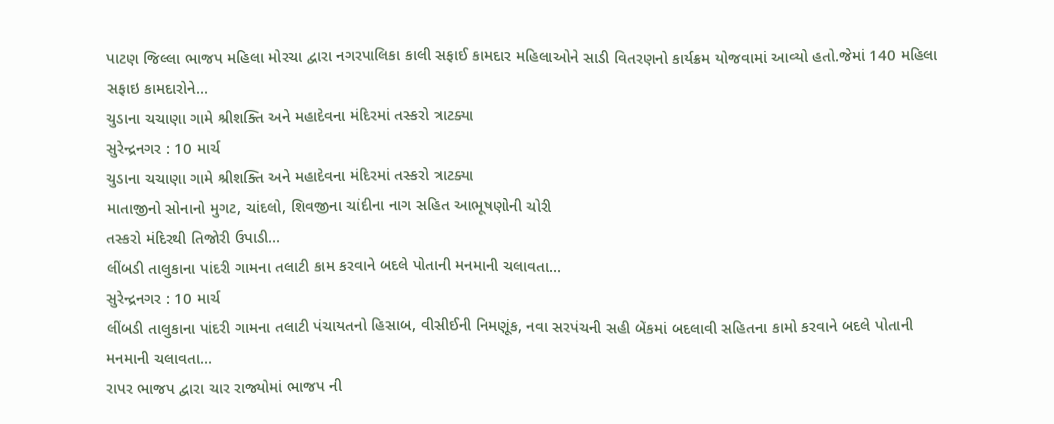પાટણ જિલ્લા ભાજપ મહિલા મોરચા દ્વારા નગરપાલિકા કાલી સફાઈ કામદાર મહિલાઓને સાડી વિતરણનો કાર્યક્રમ યોજવામાં આવ્યો હતો.જેમાં 140 મહિલા સફાઇ કામદારોને...
ચુડાના ચચાણા ગામે શ્રીશક્તિ અને મહાદેવના મંદિરમાં તસ્કરો ત્રાટક્યા
સુરેન્દ્રનગર : 10 માર્ચ
ચુડાના ચચાણા ગામે શ્રીશક્તિ અને મહાદેવના મંદિરમાં તસ્કરો ત્રાટક્યા
માતાજીનો સોનાનો મુગટ, ચાંદલો, શિવજીના ચાંદીના નાગ સહિત આભૂષણોની ચોરી
તસ્કરો મંદિરથી તિજોરી ઉપાડી...
લીંબડી તાલુકાના પાંદરી ગામના તલાટી કામ કરવાને બદલે પોતાની મનમાની ચલાવતા...
સુરેન્દ્રનગર : 10 માર્ચ
લીંબડી તાલુકાના પાંદરી ગામના તલાટી પંચાયતનો હિસાબ, વીસીઈની નિમણૂંક, નવા સરપંચની સહી બેંકમાં બદલાવી સહિતના કામો કરવાને બદલે પોતાની મનમાની ચલાવતા...
રાપર ભાજપ દ્વારા ચાર રાજ્યોમાં ભાજપ ની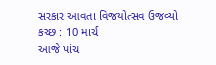સરકાર આવતા વિજયોત્સવ ઉજવ્યો
કચ્છ : 10 માર્ચ
આજે પાંચ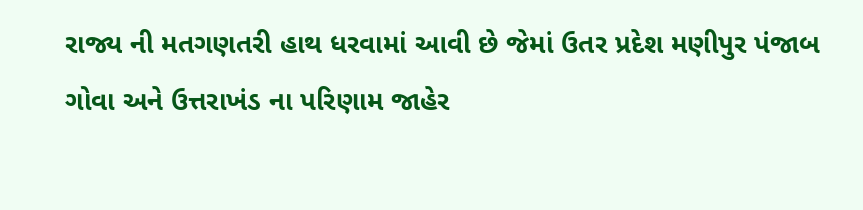રાજ્ય ની મતગણતરી હાથ ધરવામાં આવી છે જેમાં ઉતર પ્રદેશ મણીપુર પંજાબ ગોવા અને ઉત્તરાખંડ ના પરિણામ જાહેર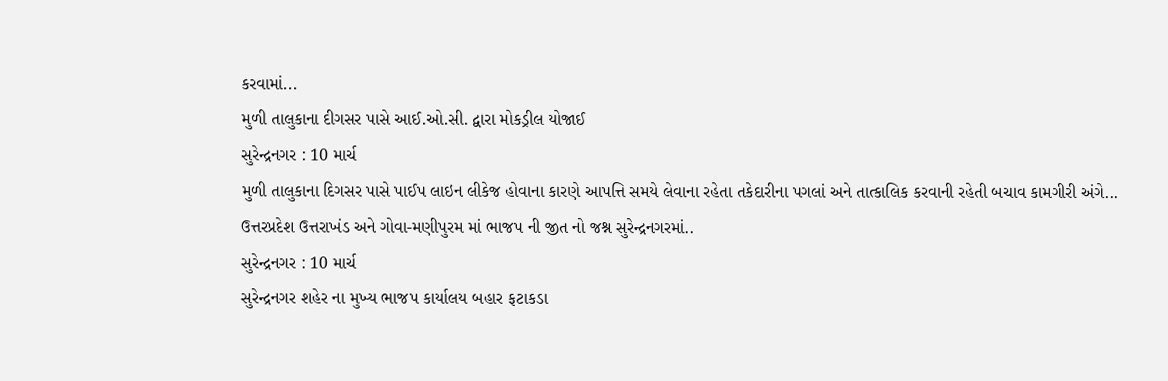કરવામાં...
મુળી તાલુકાના દીગસર પાસે આઈ.ઓ.સી. દ્વારા મોકડ્રીલ યોજાઈ
સુરેન્દ્રનગર : 10 માર્ચ
મુળી તાલુકાના દિગસર પાસે પાઈપ લાઇન લીકેજ હોવાના કારણે આપત્તિ સમયે લેવાના રહેતા તકેદારીના પગલાં અને તાત્કાલિક કરવાની રહેતી બચાવ કામગીરી અંગે...
ઉત્તરપ્રદેશ ઉત્તરાખંડ અને ગોવા-મણીપુરમ માં ભાજપ ની જીત નો જશ્ન સુરેન્દ્રનગરમાં..
સુરેન્દ્રનગર : 10 માર્ચ
સુરેન્દ્રનગર શહેર ના મુખ્ય ભાજપ કાર્યાલય બહાર ફટાકડા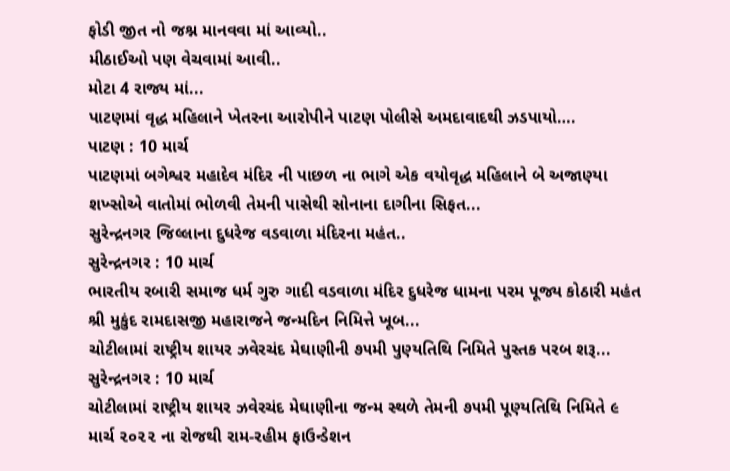ફોડી જીત નો જશ્ન માનવવા માં આવ્યો..
મીઠાઈઓ પણ વેચવામાં આવી..
મોટા 4 રાજ્ય માં...
પાટણમાં વૃદ્ધ મહિલાને ખેતરના આરોપીને પાટણ પોલીસે અમદાવાદથી ઝડપાયો….
પાટણ : 10 માર્ચ
પાટણમાં બગેશ્વર મહાદેવ મંદિર ની પાછળ ના ભાગે એક વયોવૃદ્ધ મહિલાને બે અજાણ્યા શખ્સોએ વાતોમાં ભોળવી તેમની પાસેથી સોનાના દાગીના સિફત...
સુરેન્દ્રનગર જિલ્લાના દુધરેજ વડવાળા મંદિરના મહંત..
સુરેન્દ્રનગર : 10 માર્ચ
ભારતીય રબારી સમાજ ધર્મ ગુરુ ગાદી વડવાળા મંદિર દુધરેજ ધામના પરમ પૂજ્ય કોઠારી મહંત શ્રી મુકુંદ રામદાસજી મહારાજને જન્મદિન નિમિત્તે ખૂબ...
ચોટીલામાં રાષ્ટ્રીય શાયર ઝવેરચંદ મેઘાણીની ૭૫મી પુણ્યતિથિ નિમિતે પુસ્તક પરબ શરૂ...
સુરેન્દ્રનગર : 10 માર્ચ
ચોટીલામાં રાષ્ટ્રીય શાયર ઝવેરચંદ મેઘાણીના જન્મ સ્થળે તેમની ૭૫મી પૂણ્યતિથિ નિમિતે ૯ માર્ચ ૨૦૨૨ ના રોજથી રામ-રહીમ ફાઉન્ડેશન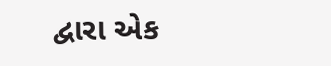દ્વારા એક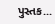પુસ્તક...